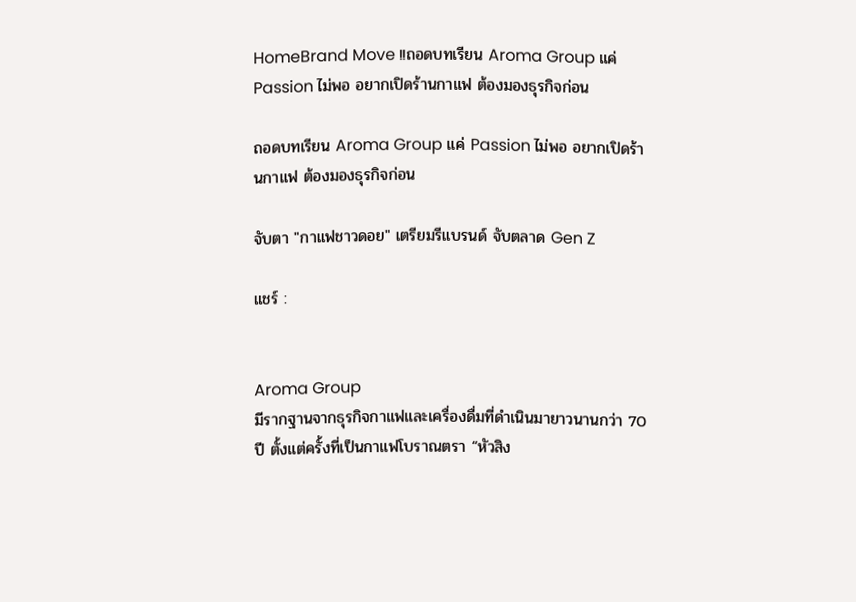HomeBrand Move !!ถอดบทเรียน Aroma Group แค่ Passion ไม่พอ อยากเปิดร้านกาแฟ ต้องมองธุรกิจก่อน

ถอดบทเรียน Aroma Group แค่ Passion ไม่พอ อยากเปิดร้านกาแฟ ต้องมองธุรกิจก่อน

จับตา "กาแฟชาวดอย" เตรียมรีแบรนด์ จับตลาด Gen Z

แชร์ :


Aroma Group
มีรากฐานจากธุรกิจกาแฟและเครื่องดื่มที่ดำเนินมายาวนานกว่า 70 ปี ตั้งแต่ครั้งที่เป็นกาแฟโบราณตรา “หัวสิง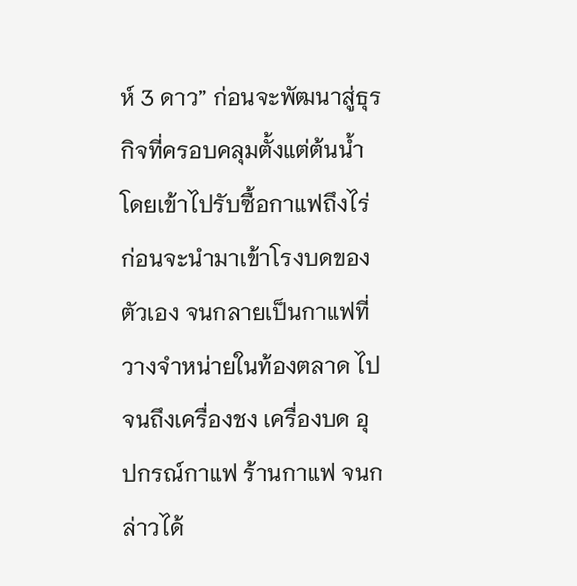ห์ 3 ดาว” ก่อนจะพัฒนาสู่ธุรกิจที่ครอบคลุมตั้งแต่ต้นน้ำ โดยเข้าไปรับซื้อกาแฟถึงไร่ ก่อนจะนำมาเข้าโรงบดของตัวเอง จนกลายเป็นกาแฟที่วางจำหน่ายในท้องตลาด ไปจนถึงเครื่องชง เครื่องบด อุปกรณ์กาแฟ ร้านกาแฟ จนกล่าวได้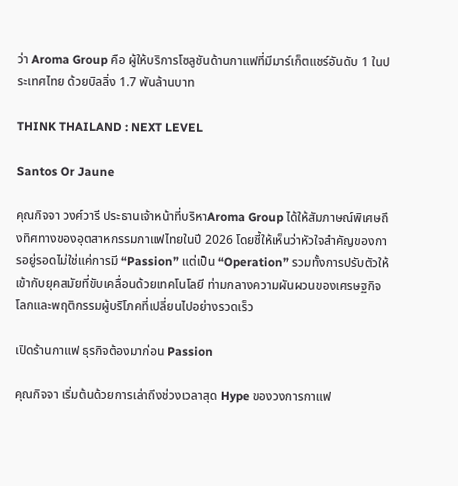ว่า Aroma Group คือ ผู้ให้บริการโซลูชันด้านกาแฟที่มีมาร์เก็ตแชร์อันดับ 1 ในประเทศไทย ด้วยบิลลิ่ง 1.7 พันล้านบาท

THINK THAILAND : NEXT LEVEL

Santos Or Jaune

คุณกิจจา วงศ์วารี ประธานเจ้าหน้าที่บริหาAroma Group ได้ให้สัมภาษณ์พิเศษถึงทิศทางของอุตสาหกรรมกาแฟไทยในปี 2026 โดยชี้ให้เห็นว่าหัวใจสำคัญของการอยู่รอดไม่ใช่แค่การมี “Passion” แต่เป็น “Operation” รวมทั้งการปรับตัวให้เข้ากับยุคสมัยที่ขับเคลื่อนด้วยเทคโนโลยี ท่ามกลางความผันผวนของเศรษฐกิจโลกและพฤติกรรมผู้บริโภคที่เปลี่ยนไปอย่างรวดเร็ว

เปิดร้านกาแฟ ธุรกิจต้องมาก่อน Passion

คุณกิจจา เริ่มต้นด้วยการเล่าถึงช่วงเวลาสุด Hype ของวงการกาแฟ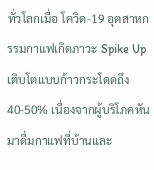ทั่วโลกเมื่อ โควิด-19 อุตสาหกรรมกาแฟเกิดภาวะ Spike Up เติบโตแบบก้าวกระโดดถึง 40-50% เนื่องจากผู้บริโภคหันมาดื่มกาแฟที่บ้านและ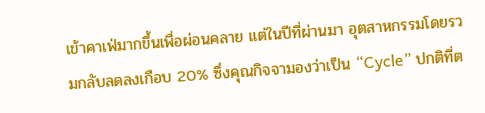เข้าคาเฟ่มากขึ้นเพื่อผ่อนคลาย แต่ในปีที่ผ่านมา อุตสาหกรรมโดยรวมกลับลดลงเกือบ 20% ซึ่งคุณกิจจามองว่าเป็น “Cycle” ปกติที่ต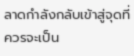ลาดกำลังกลับเข้าสู่จุดที่ควรจะเป็น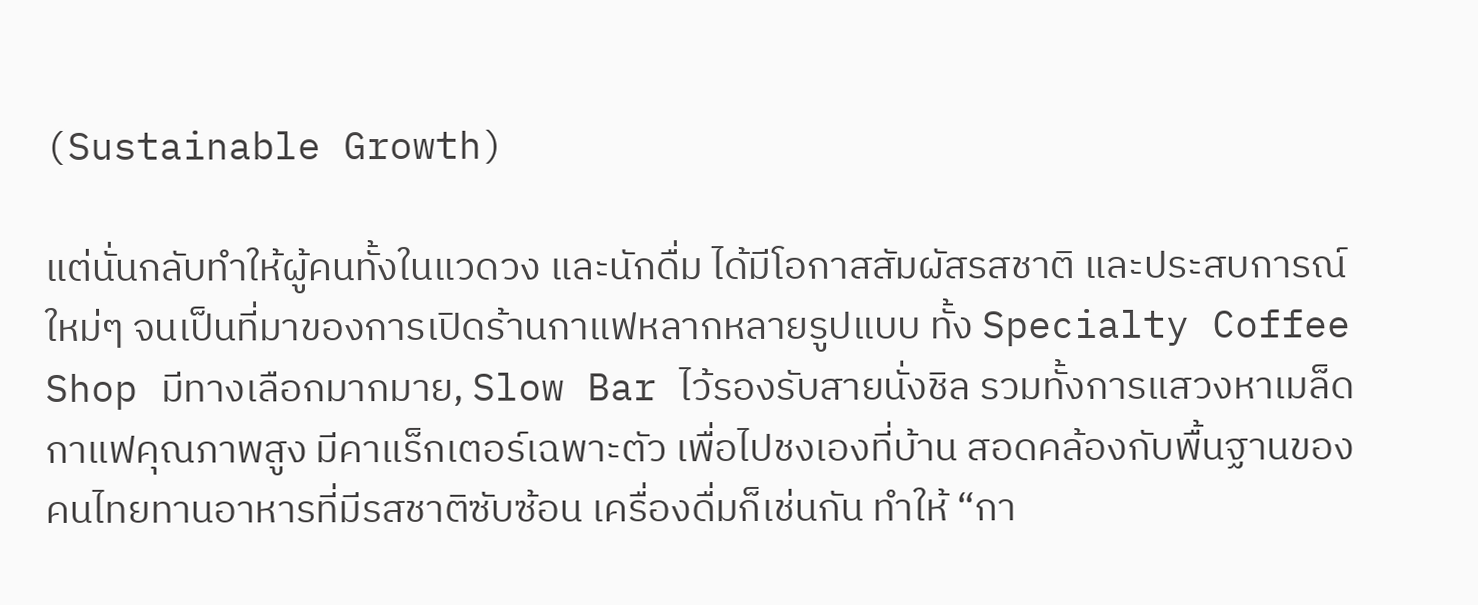(Sustainable Growth)

แต่นั่นกลับทำให้ผู้คนทั้งในแวดวง และนักดื่ม ได้มีโอกาสสัมผัสรสชาติ และประสบการณ์ใหม่ๆ จนเป็นที่มาของการเปิดร้านกาแฟหลากหลายรูปแบบ ทั้ง Specialty Coffee Shop มีทางเลือกมากมาย, Slow Bar ไว้รองรับสายนั่งชิล รวมทั้งการแสวงหาเมล็ดกาแฟคุณภาพสูง มีคาแร็กเตอร์เฉพาะตัว เพื่อไปชงเองที่บ้าน สอดคล้องกับพื้นฐานของคนไทยทานอาหารที่มีรสชาติซับซ้อน เครื่องดื่มก็เช่นกัน ทำให้ “กา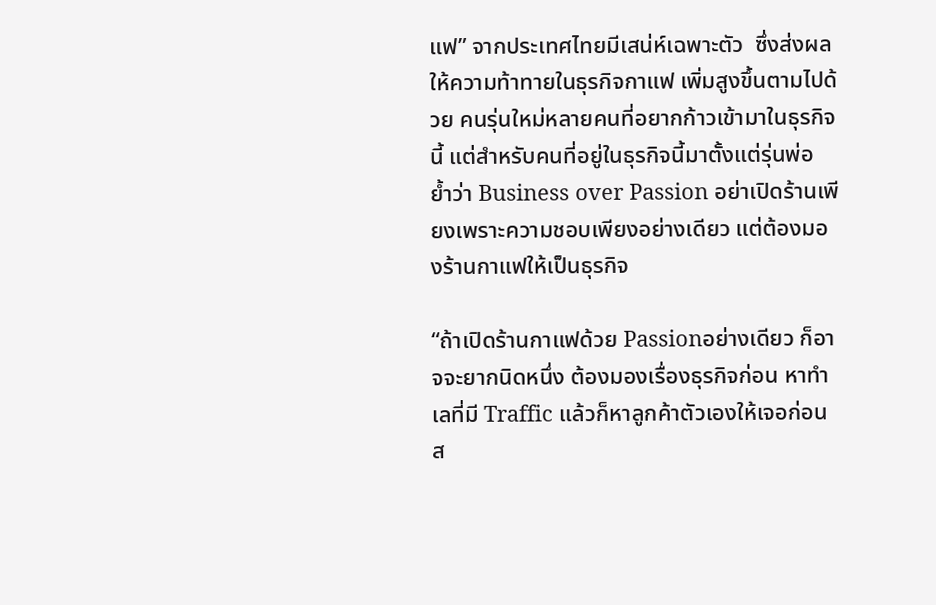แฟ” จากประเทศไทยมีเสน่ห์เฉพาะตัว  ซึ่งส่งผลให้ความท้าทายในธุรกิจกาแฟ เพิ่มสูงขึ้นตามไปด้วย คนรุ่นใหม่หลายคนที่อยากก้าวเข้ามาในธุรกิจนี้ แต่สำหรับคนที่อยู่ในธุรกิจนี้มาตั้งแต่รุ่นพ่อ ย้ำว่า Business over Passion อย่าเปิดร้านเพียงเพราะความชอบเพียงอย่างเดียว แต่ต้องมองร้านกาแฟให้เป็นธุรกิจ

“ถ้าเปิดร้านกาแฟด้วย Passionอย่างเดียว ก็อาจจะยากนิดหนึ่ง ต้องมองเรื่องธุรกิจก่อน หาทำเลที่มี Traffic แล้วก็หาลูกค้าตัวเองให้เจอก่อน ส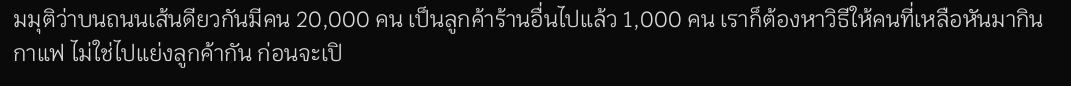มมุติว่าบนถนนเส้นดียวกันมีคน 20,000 คน เป็นลูกค้าร้านอื่นไปแล้ว 1,000 คน เราก็ต้องหาวิธีให้คนที่เหลือหันมากินกาแฟ ไม่ใช่ไปแย่งลูกค้ากัน ก่อนจะเปิ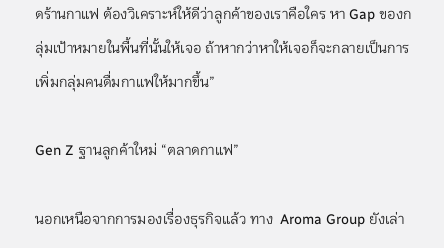ดร้านกาแฟ ต้องวิเคราะห์ให้ดีว่าลูกค้าของเราคือใคร หา Gap ของกลุ่มเป้าหมายในพื้นที่นั้นให้เจอ ถ้าหากว่าหาให้เจอก็จะกลายเป็นการเพิ่มกลุ่มคนดื่มกาแฟให้มากขึ้น”

Gen Z ฐานลูกค้าใหม่ “ตลาดกาแฟ”

นอกเหนือจากการมองเรื่องธุรกิจแล้ว ทาง  Aroma Group ยังเล่า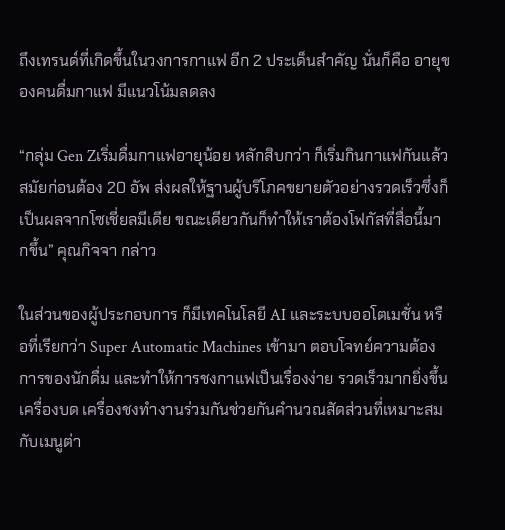ถึงเทรนด์ที่เกิดขึ้นในวงการกาแฟ อีก 2 ประเด็นสำคัญ นั่นก็คือ อายุของคนดื่มกาแฟ มีแนวโน้มลดลง

“กลุ่ม Gen Zเริ่มดื่มกาแฟอายุน้อย หลักสิบกว่า ก็เริ่มกินกาแฟกันแล้ว สมัยก่อนต้อง 20 อัพ ส่งผลให้ฐานผู้บริโภคขยายตัวอย่างรวดเร็วซึ่งก็เป็นผลจากโซเชี่ยลมีเดีย ขณะเดียวกันก็ทำให้เราต้องโฟกัสที่สื่อนี้มากขึ้น” คุณกิจจา กล่าว

ในส่วนของผู้ประกอบการ ก็มีเทคโนโลยี AI และระบบออโตเมชั่น หรือที่เรียกว่า Super Automatic Machines เข้ามา ตอบโจทย์ความต้องการของนักดื่ม และทำให้การชงกาแฟเป็นเรื่องง่าย รวดเร็วมากยิ่งขึ้น เครื่องบด เครื่องชงทำงานร่วมกันช่วยกันคำนวณสัดส่วนที่เหมาะสมกับเมนูต่า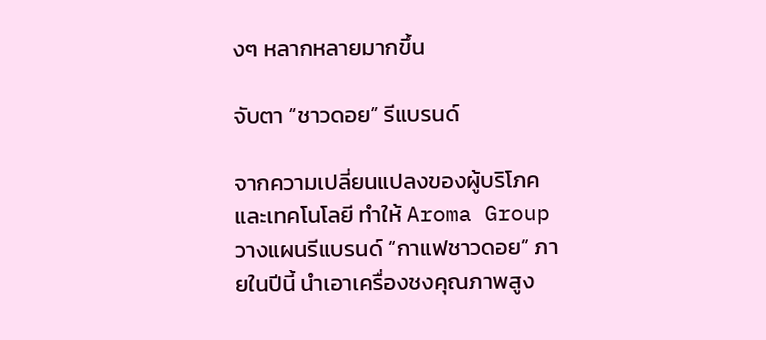งๆ หลากหลายมากขึ้น

จับตา “ชาวดอย” รีแบรนด์

จากความเปลี่ยนแปลงของผู้บริโภค และเทคโนโลยี ทำให้ Aroma Group วางแผนรีแบรนด์ “กาแฟชาวดอย” ภายในปีนี้ นำเอาเครื่องชงคุณภาพสูง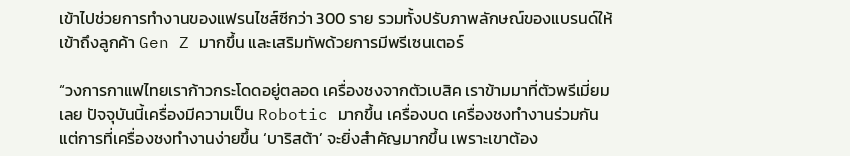เข้าไปช่วยการทำงานของแฟรนไชส์ซีกว่า 300 ราย รวมทั้งปรับภาพลักษณ์ของแบรนด์ให้เข้าถึงลูกค้า Gen Z มากขึ้น และเสริมทัพด้วยการมีพรีเซนเตอร์

“วงการกาแฟไทยเราก้าวกระโดดอยู่ตลอด เครื่องชงจากตัวเบสิค เราข้ามมาที่ตัวพรีเมี่ยมเลย ปัจจุบันนี้เครื่องมีความเป็น Robotic มากขึ้น เครื่องบด เครื่องชงทำงานร่วมกัน แต่การที่เครื่องชงทำงานง่ายขึ้น ‘บาริสต้า’ จะยิ่งสำคัญมากขึ้น เพราะเขาต้อง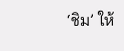‘ชิม’ ให้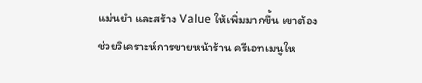แม่นยำ และสร้าง Value ให้เพิ่มมากขึ้น เขาต้องช่วยวิเคราะห์การขายหน้าร้าน ครีเอทเมนูให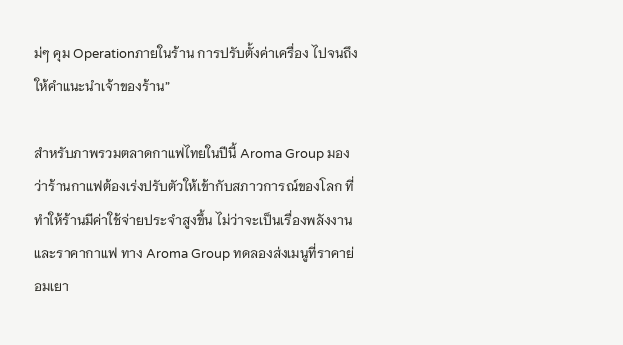ม่ๆ คุม Operationภายในร้าน การปรับตั้งค่าเครื่อง ไปจนถึงให้คำแนะนำเจ้าของร้าน”

สำหรับภาพรวมตลาดกาแฟไทยในปีนี้ Aroma Group มองว่าร้านกาแฟต้องเร่งปรับตัวให้เข้ากับสภาวการณ์ของโลก ที่ทำให้ร้านมีค่าใช้จ่ายประจำสูงขึ้น ไม่ว่าจะเป็นเรื่องพลังงาน และราคากาแฟ ทาง Aroma Group ทดลองส่งเมนูที่ราคาย่อมเยา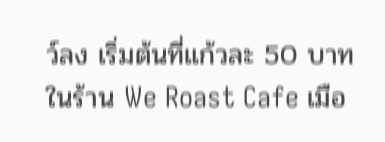ว์ลง เริ่มต้นที่แก้วละ 50 บาท ในร้าน We Roast Cafe เมือ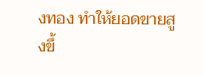งทอง ทำให้ยอดขายสูงขึ้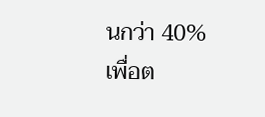นกว่า 40% เพื่อต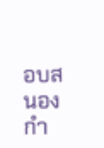อบสนองกำ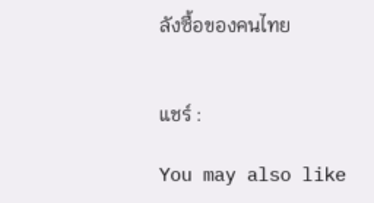ลังซื้อของคนไทย


แชร์ :

You may also like